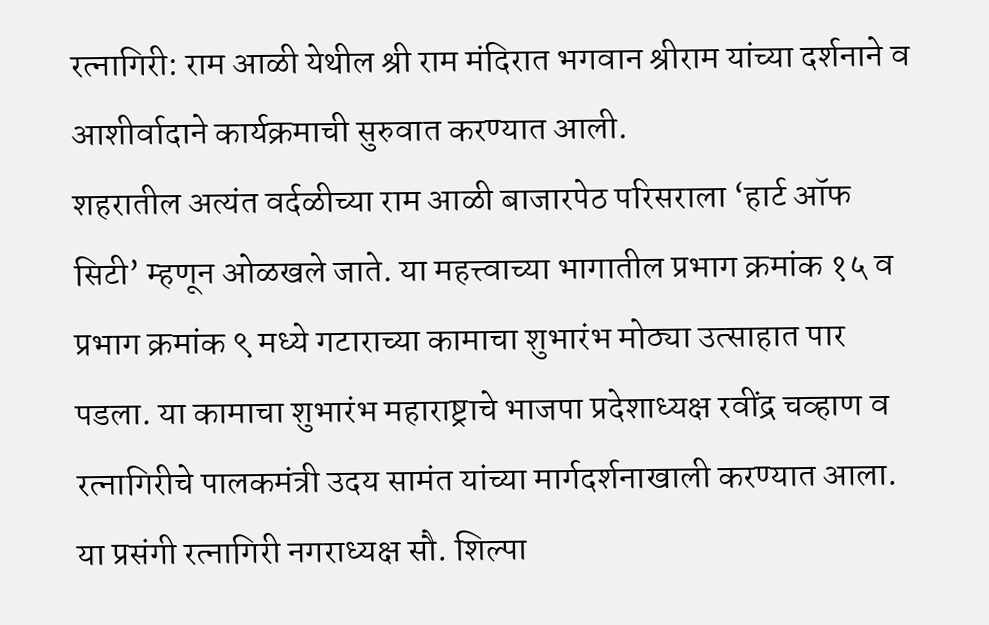रत्नागिरी: राम आळी येथील श्री राम मंदिरात भगवान श्रीराम यांच्या दर्शनाने व आशीर्वादाने कार्यक्रमाची सुरुवात करण्यात आली.
शहरातील अत्यंत वर्दळीच्या राम आळी बाजारपेठ परिसराला ‘हार्ट ऑफ सिटी’ म्हणून ओळखले जाते. या महत्त्वाच्या भागातील प्रभाग क्रमांक १५ व प्रभाग क्रमांक ९ मध्ये गटाराच्या कामाचा शुभारंभ मोठ्या उत्साहात पार पडला. या कामाचा शुभारंभ महाराष्ट्राचे भाजपा प्रदेशाध्यक्ष रवींद्र चव्हाण व रत्नागिरीचे पालकमंत्री उदय सामंत यांच्या मार्गदर्शनाखाली करण्यात आला.
या प्रसंगी रत्नागिरी नगराध्यक्ष सौ. शिल्पा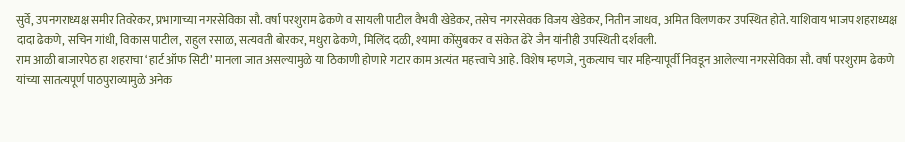सुर्वे, उपनगराध्यक्ष समीर तिवरेकर, प्रभागाच्या नगरसेविका सौ. वर्षा परशुराम ढेकणे व सायली पाटील वैभवी खेडेकर, तसेच नगरसेवक विजय खेडेकर, नितीन जाधव, अमित विलणकर उपस्थित होते. याशिवाय भाजप शहराध्यक्ष दादा ढेकणे, सचिन गांधी, विकास पाटील, राहुल रसाळ, सत्यवती बोरकर, मधुरा ढेकणे, मिलिंद दळी, श्यामा कोंसुबकर व संकेत ढेरे जैन यांनीही उपस्थिती दर्शवली.
राम आळी बाजारपेठ हा शहराचा ‘हार्ट ऑफ सिटी’ मानला जात असल्यामुळे या ठिकाणी होणारे गटार काम अत्यंत महत्त्वाचे आहे. विशेष म्हणजे, नुकत्याच चार महिन्यापूर्वी निवडून आलेल्या नगरसेविका सौ. वर्षा परशुराम ढेकणे यांच्या सातत्यपूर्ण पाठपुराव्यामुळे अनेक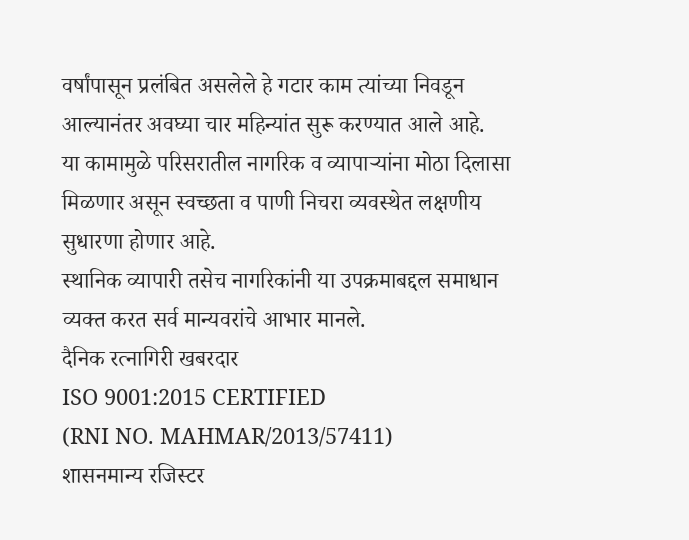वर्षांपासून प्रलंबित असलेले हे गटार काम त्यांच्या निवडून आल्यानंतर अवघ्या चार महिन्यांत सुरू करण्यात आले आहे.
या कामामुळे परिसरातील नागरिक व व्यापाऱ्यांना मोठा दिलासा मिळणार असून स्वच्छता व पाणी निचरा व्यवस्थेत लक्षणीय सुधारणा होणार आहे.
स्थानिक व्यापारी तसेच नागरिकांनी या उपक्रमाबद्दल समाधान व्यक्त करत सर्व मान्यवरांचे आभार मानले.
दैनिक रत्नागिरी खबरदार
ISO 9001:2015 CERTIFIED
(RNI NO. MAHMAR/2013/57411)
शासनमान्य रजिस्टर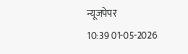न्यूजपेपर
10:39 01-05-2026